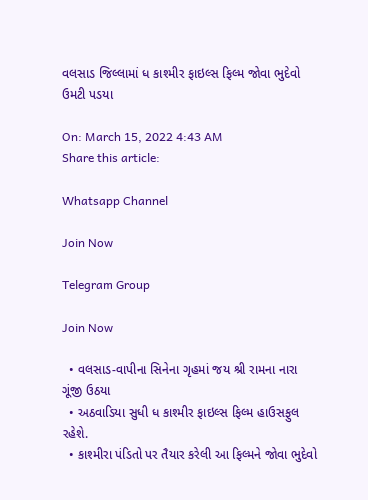વલસાડ જિલ્લામાં ધ કાશ્મીર ફાઇલ્સ ફિલ્મ જોવા ભુદેવો ઉમટી પડયા

On: March 15, 2022 4:43 AM
Share this article:

Whatsapp Channel

Join Now

Telegram Group

Join Now

  • વલસાડ-વાપીના સિનેના ગૃહમાં જય શ્રી રામના નારા ગૂંજી ઉઠયા
  • અઠવાડિયા સુધી ધ કાશ્મીર ફાઇલ્સ ફિલ્મ હાઉસફુલ રહેશે.
  • કાશ્મીરા પંડિતો પર તૈયાર કરેલી આ ફિલ્મને જોવા ભુદેવો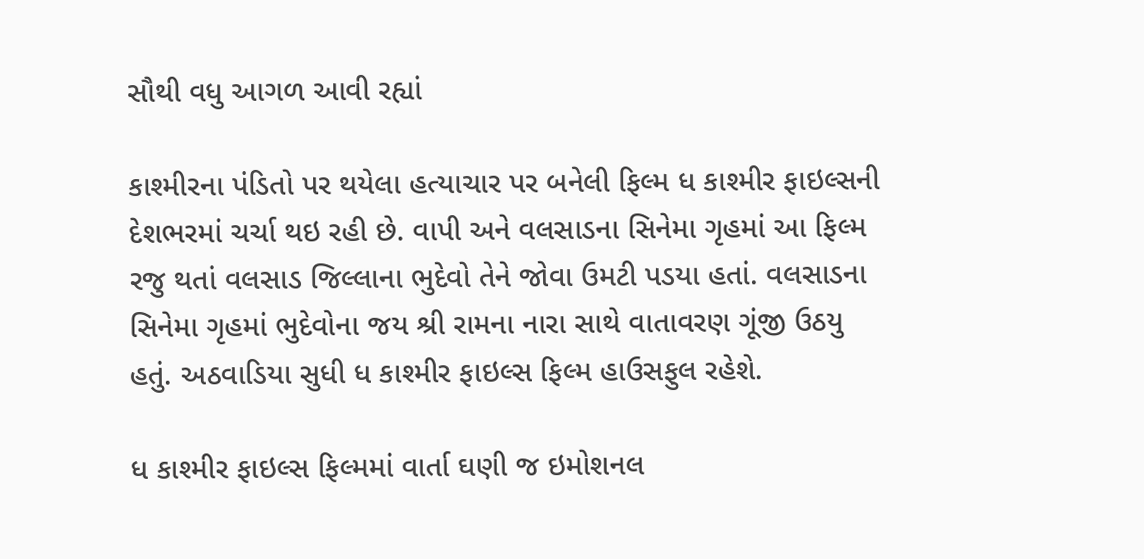સૌથી વધુ આગળ આવી રહ્યાં

કાશ્મીરના પંડિતો પર થયેલા હત્યાચાર પર બનેલી ફિલ્મ ધ કાશ્મીર ફાઇલ્સની દેશભરમાં ચર્ચા થઇ રહી છે. વાપી અને વલસાડના સિનેમા ગૃહમાં આ ફિલ્મ રજુ થતાં વલસાડ જિલ્લાના ભુદેવો તેને જોવા ઉમટી પડયા હતાં. વલસાડના સિનેમા ગૃહમાં ભુદેવોના જય શ્રી રામના નારા સાથે વાતાવરણ ગૂંજી ઉઠયુ હતું. અઠવાડિયા સુધી ધ કાશ્મીર ફાઇલ્સ ફિલ્મ હાઉસફુલ રહેશે.

ધ કાશ્મીર ફાઇલ્સ ફિલ્મમાં વાર્તા ઘણી જ ઇમોશનલ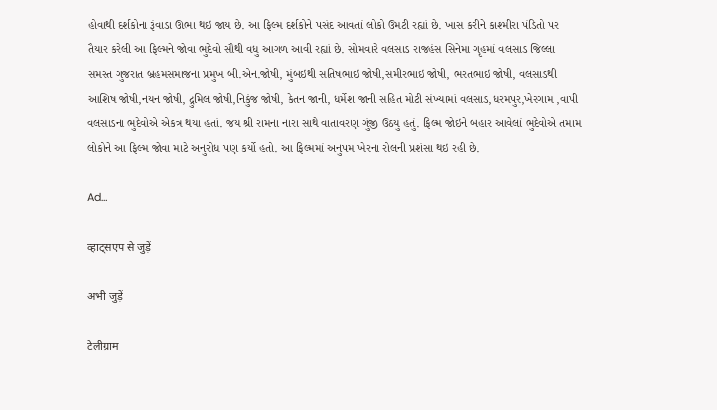હોવાથી દર્શકોના રૂંવાડા ઊભા થઇ જાય છે. આ ફિલ્મ દર્શકોને પસંદ આવતાં લોકો ઉમટી રહ્યાં છે. ખાસ કરીને કાશ્મીરા પંડિતો પર તૈયાર કરેલી આ ફિલ્મને જોવા ભુદેવો સૌથી વધુ આગળ આવી રહ્યાં છે. સોમવારે વલસાડ રાજહંસ સિનેમા ગૃહમાં વલસાડ જિલ્લા સમસ્ત ગુજરાત બ્રહમસમાજના પ્રમુખ બી.એન.જોષી, મુંબઇથી સતિષભાઇ જોષી,સમીરભાઇ જોષી, ભરતભાઇ જોષી, વલસાડથી આશિષ જોષી,નયન જોષી, દ્રુમિલ જોષી,નિકુંજ જોષી, કેતન જાની, ધર્મેશ જાની સહિત મોટી સંખ્યામાં વલસાડ,ધરમપુર,ખેરગામ ,વાપી વલસાડના ભુદેવોએ એકત્ર થયા હતાં. જય શ્રી રામના નારા સાથે વાતાવરણ ગુંજી ઉઠયુ હતું. ફિલ્મ જોઇને બહાર આવેલાં ભુદેવોએ તમામ લોકોને આ ફિલ્મ જોવા માટે અનુરોધ પણ કર્યો હતો. આ ફિલ્મમાં અનુપમ ખેરના રોલની પ્રશંસા થઇ રહી છે.

Ad…

व्हाट्सएप से जुड़ें

अभी जुड़ें

टेलीग्राम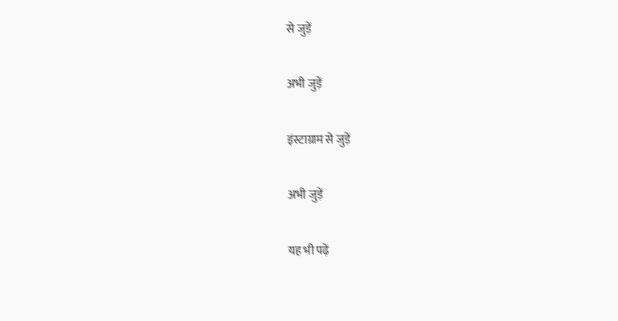से जुड़ें

अभी जुड़ें

इंस्टाग्राम से जुड़ें

अभी जुड़ें

यह भी पढ़ें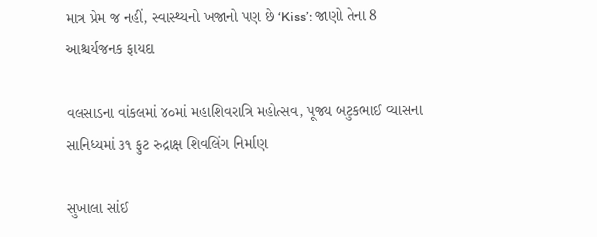માત્ર પ્રેમ જ નહીં, સ્વાસ્થ્યનો ખજાનો પણ છે ‘Kiss’: જાણો તેના 8 આશ્ચર્યજનક ફાયદા

વલસાડના વાંકલમાં ૪૦માં મહાશિવરાત્રિ મહોત્સવ, પૂજ્ય બટુકભાઈ વ્યાસના સાનિધ્યમાં ૩૧ ફુટ રુદ્રાક્ષ શિવલિંગ નિર્માણ

સુખાલા સાંઈ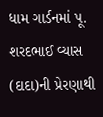ધામ ગાર્ડનમાં પૂ. શરદભાઈ વ્યાસ (દાદા)ની પ્રેરણાથી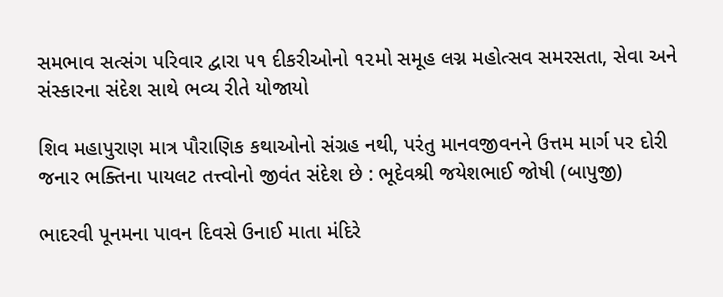સમભાવ સત્સંગ પરિવાર દ્વારા ૫૧ દીકરીઓનો ૧૨મો સમૂહ લગ્ન મહોત્સવ સમરસતા, સેવા અને સંસ્કારના સંદેશ સાથે ભવ્ય રીતે યોજાયો

શિવ મહાપુરાણ માત્ર પૌરાણિક કથાઓનો સંગ્રહ નથી, પરંતુ માનવજીવનને ઉત્તમ માર્ગ પર દોરી જનાર ભક્તિના પાયલટ તત્ત્વોનો જીવંત સંદેશ છે : ભૂદેવશ્રી જયેશભાઈ જોષી (બાપુજી)

ભાદરવી પૂનમના પાવન દિવસે ઉનાઈ માતા મંદિરે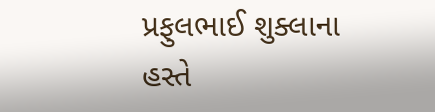પ્રફુલભાઈ શુક્લાના હસ્તે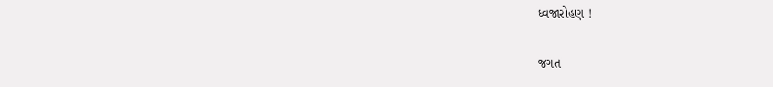ધ્વજારોહણ !

જગત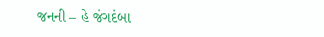જનની – હે જંગદંબા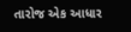તારોજ એક આધાર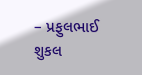– પ્રફુલભાઈ શુકલ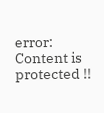error: Content is protected !!